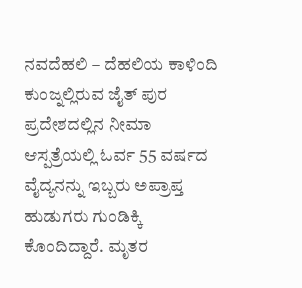ನವದೆಹಲಿ – ದೆಹಲಿಯ ಕಾಳಿಂದಿ ಕುಂಜ್ನಲ್ಲಿರುವ ಜೈತ್ ಪುರ ಪ್ರದೇಶದಲ್ಲಿನ ನೀಮಾ ಆಸ್ಪತ್ರೆಯಲ್ಲಿ ಓರ್ವ 55 ವರ್ಷದ ವೈದ್ಯನನ್ನು ಇಬ್ಬರು ಅಪ್ರಾಪ್ತ ಹುಡುಗರು ಗುಂಡಿಕ್ಕಿ ಕೊಂದಿದ್ದಾರೆ. ಮೃತರ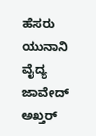ಹೆಸರು ಯುನಾನಿ ವೈದ್ಯ ಜಾವೇದ್ ಅಖ್ತರ್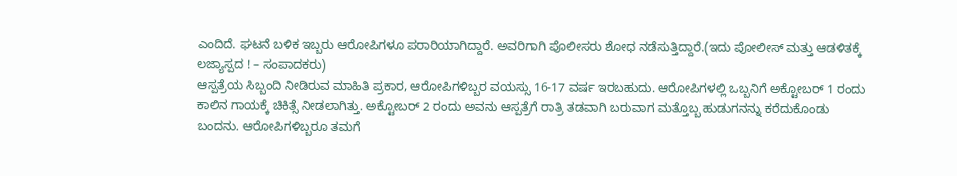ಎಂದಿದೆ. ಘಟನೆ ಬಳಿಕ ಇಬ್ಬರು ಆರೋಪಿಗಳೂ ಪರಾರಿಯಾಗಿದ್ದಾರೆ. ಅವರಿಗಾಗಿ ಪೊಲೀಸರು ಶೋಧ ನಡೆಸುತ್ತಿದ್ದಾರೆ.(ಇದು ಪೋಲೀಸ್ ಮತ್ತು ಆಡಳಿತಕ್ಕೆ ಲಜ್ಯಾಸ್ಪದ ! – ಸಂಪಾದಕರು)
ಆಸ್ಪತ್ರೆಯ ಸಿಬ್ಬಂದಿ ನೀಡಿರುವ ಮಾಹಿತಿ ಪ್ರಕಾರ, ಆರೋಪಿಗಳಿಬ್ಬರ ವಯಸ್ಸು 16-17 ವರ್ಷ ಇರಬಹುದು. ಆರೋಪಿಗಳಲ್ಲಿ ಒಬ್ಬನಿಗೆ ಅಕ್ಟೋಬರ್ 1 ರಂದು ಕಾಲಿನ ಗಾಯಕ್ಕೆ ಚಿಕಿತ್ಸೆ ನೀಡಲಾಗಿತ್ತು. ಅಕ್ಟೋಬರ್ 2 ರಂದು ಅವನು ಆಸ್ಪತ್ರೆಗೆ ರಾತ್ರಿ ತಡವಾಗಿ ಬರುವಾಗ ಮತ್ತೊಬ್ಬ ಹುಡುಗನನ್ನು ಕರೆದುಕೊಂಡು ಬಂದನು. ಆರೋಪಿಗಳಿಬ್ಬರೂ ತಮಗೆ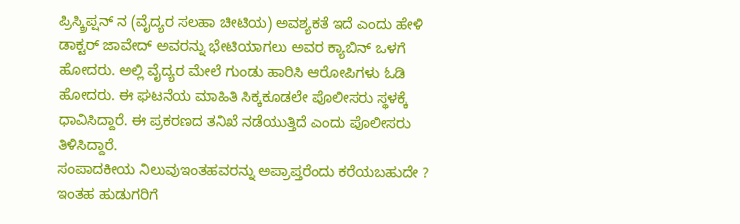ಪ್ರಿಸ್ಕ್ರಿಪ್ಷನ್ ನ (ವೈದ್ಯರ ಸಲಹಾ ಚೀಟಿಯ) ಅವಶ್ಯಕತೆ ಇದೆ ಎಂದು ಹೇಳಿ ಡಾಕ್ಟರ್ ಜಾವೇದ್ ಅವರನ್ನು ಭೇಟಿಯಾಗಲು ಅವರ ಕ್ಯಾಬಿನ್ ಒಳಗೆ ಹೋದರು. ಅಲ್ಲಿ ವೈದ್ಯರ ಮೇಲೆ ಗುಂಡು ಹಾರಿಸಿ ಆರೋಪಿಗಳು ಓಡಿ ಹೋದರು. ಈ ಘಟನೆಯ ಮಾಹಿತಿ ಸಿಕ್ಕಕೂಡಲೇ ಪೊಲೀಸರು ಸ್ಥಳಕ್ಕೆ ಧಾವಿಸಿದ್ದಾರೆ. ಈ ಪ್ರಕರಣದ ತನಿಖೆ ನಡೆಯುತ್ತಿದೆ ಎಂದು ಪೊಲೀಸರು ತಿಳಿಸಿದ್ದಾರೆ.
ಸಂಪಾದಕೀಯ ನಿಲುವುಇಂತಹವರನ್ನು ಅಪ್ರಾಪ್ತರೆಂದು ಕರೆಯಬಹುದೇ ? ಇಂತಹ ಹುಡುಗರಿಗೆ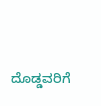ದೊಡ್ಡವರಿಗೆ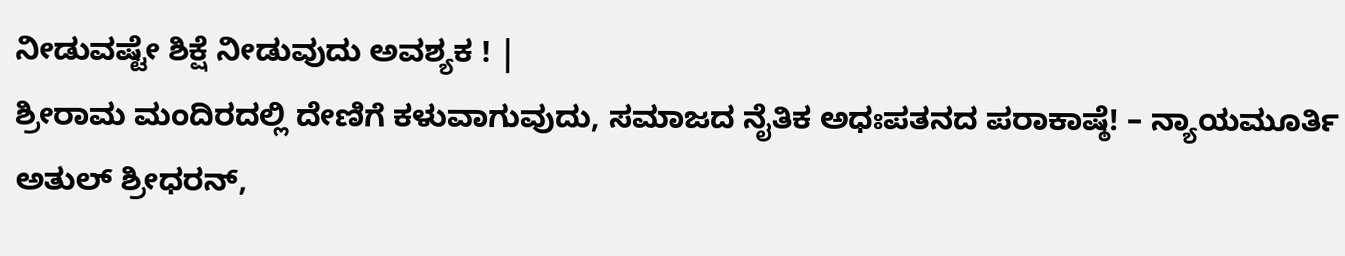ನೀಡುವಷ್ಟೇ ಶಿಕ್ಷೆ ನೀಡುವುದು ಅವಶ್ಯಕ ! |
ಶ್ರೀರಾಮ ಮಂದಿರದಲ್ಲಿ ದೇಣಿಗೆ ಕಳುವಾಗುವುದು, ಸಮಾಜದ ನೈತಿಕ ಅಧಃಪತನದ ಪರಾಕಾಷ್ಠೆ! – ನ್ಯಾಯಮೂರ್ತಿ ಅತುಲ್ ಶ್ರೀಧರನ್,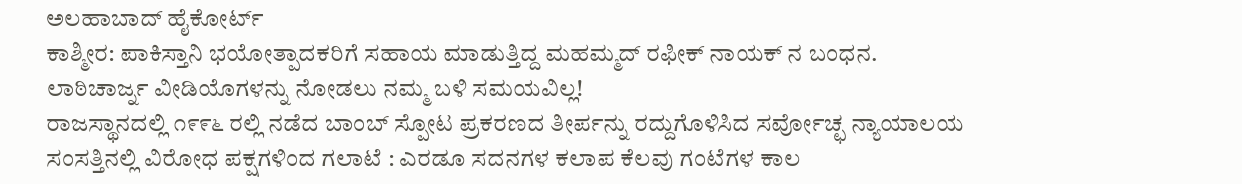ಅಲಹಾಬಾದ್ ಹೈಕೋರ್ಟ್
ಕಾಶ್ಮೀರ: ಪಾಕಿಸ್ತಾನಿ ಭಯೋತ್ಪಾದಕರಿಗೆ ಸಹಾಯ ಮಾಡುತ್ತಿದ್ದ ಮಹಮ್ಮದ್ ರಫೀಕ್ ನಾಯಕ್ ನ ಬಂಧನ.
ಲಾಠಿಚಾರ್ಜ್ನ ವೀಡಿಯೊಗಳನ್ನು ನೋಡಲು ನಮ್ಮ ಬಳಿ ಸಮಯವಿಲ್ಲ!
ರಾಜಸ್ಥಾನದಲ್ಲಿ ೧೯೯೬ ರಲ್ಲಿ ನಡೆದ ಬಾಂಬ್ ಸ್ಪೋಟ ಪ್ರಕರಣದ ತೀರ್ಪನ್ನು ರದ್ದುಗೊಳಿಸಿದ ಸರ್ವೋಚ್ಛ ನ್ಯಾಯಾಲಯ
ಸಂಸತ್ತಿನಲ್ಲಿ ವಿರೋಧ ಪಕ್ಷಗಳಿಂದ ಗಲಾಟೆ : ಎರಡೂ ಸದನಗಳ ಕಲಾಪ ಕೆಲವು ಗಂಟೆಗಳ ಕಾಲ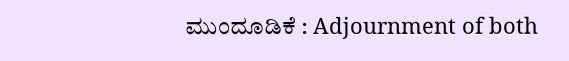ಮುಂದೂಡಿಕೆ : Adjournment of both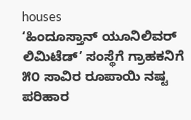houses
‘ಹಿಂದೂಸ್ತಾನ್ ಯೂನಿಲಿವರ್ ಲಿಮಿಟೆಡ್’ ಸಂಸ್ಥೆಗೆ ಗ್ರಾಹಕನಿಗೆ ೫೦ ಸಾವಿರ ರೂಪಾಯಿ ನಷ್ಟ ಪರಿಹಾರ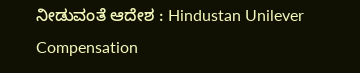ನೀಡುವಂತೆ ಆದೇಶ : Hindustan Unilever Compensation